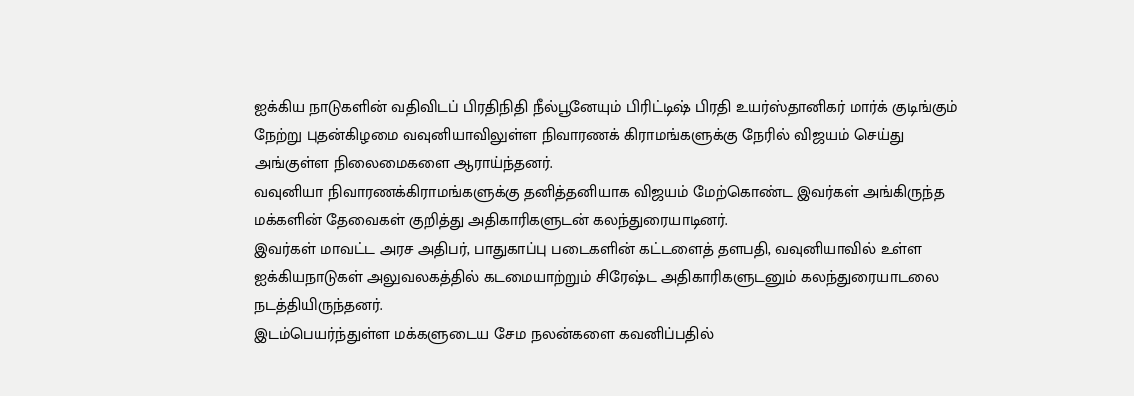ஐக்கிய நாடுகளின் வதிவிடப் பிரதிநிதி நீல்பூனேயும் பிரிட்டிஷ் பிரதி உயர்ஸ்தானிகர் மார்க் குடிங்கும் நேற்று புதன்கிழமை வவுனியாவிலுள்ள நிவாரணக் கிராமங்களுக்கு நேரில் விஜயம் செய்து அங்குள்ள நிலைமைகளை ஆராய்ந்தனர்.
வவுனியா நிவாரணக்கிராமங்களுக்கு தனித்தனியாக விஜயம் மேற்கொண்ட இவர்கள் அங்கிருந்த மக்களின் தேவைகள் குறித்து அதிகாரிகளுடன் கலந்துரையாடினர்.
இவர்கள் மாவட்ட அரச அதிபர், பாதுகாப்பு படைகளின் கட்டளைத் தளபதி, வவுனியாவில் உள்ள ஐக்கியநாடுகள் அலுவலகத்தில் கடமையாற்றும் சிரேஷ்ட அதிகாரிகளுடனும் கலந்துரையாடலை நடத்தியிருந்தனர்.
இடம்பெயர்ந்துள்ள மக்களுடைய சேம நலன்களை கவனிப்பதில்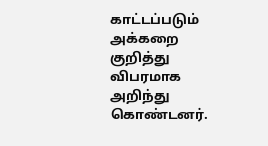காட்டப்படும் அக்கறை குறித்து விபரமாக அறிந்து கொண்டனர்.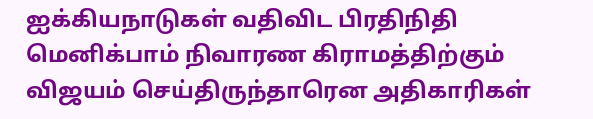ஐக்கியநாடுகள் வதிவிட பிரதிநிதி மெனிக்பாம் நிவாரண கிராமத்திற்கும் விஜயம் செய்திருந்தாரென அதிகாரிகள்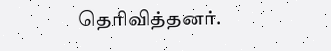தெரிவித்தனர்.